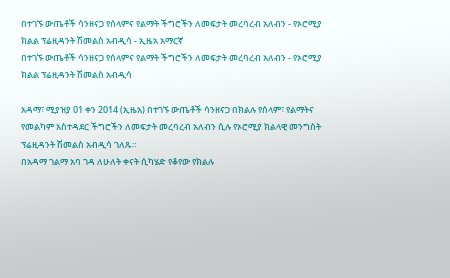በተገኙ ውጤቶች ሳንዘናጋ የሰላምና የልማት ችግሮችን ለመፍታት መረባረብ አለብን - የኦሮሚያ ክልል ፕሬዚዳንት ሽመልስ አብዲሳ - ኢዜአ አማርኛ
በተገኙ ውጤቶች ሳንዘናጋ የሰላምና የልማት ችግሮችን ለመፍታት መረባረብ አለብን - የኦሮሚያ ክልል ፕሬዚዳንት ሽመልስ አብዲሳ

አዳማ፣ ሚያዝያ 01 ቀን 2014 (ኢዜአ) በተገኙ ውጤቶች ሳንዘናጋ በክልሉ የሰላም፣ የልማትና የመልካም አስተዳደር ችግሮችን ለመፍታት መረባረብ አለብን ሲሉ የኦሮሚያ ክልላዊ መንግስት ፕሬዚዳንት ሽመልስ አብዲሳ ገለጹ።
በአዳማ ገልማ አባ ገዳ ለሁለት ቀናት ሲካሄድ የቆየው የክልሉ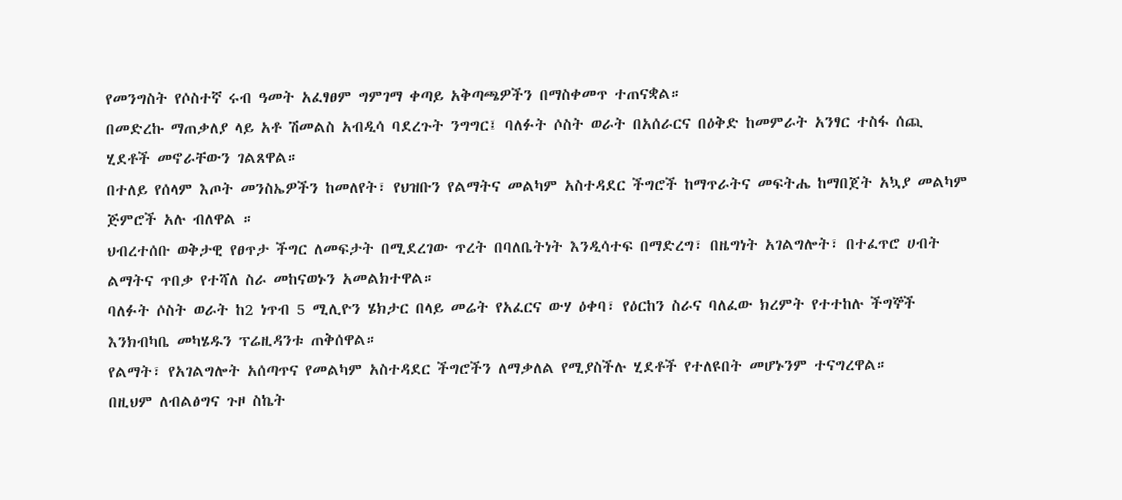የመንግስት የሶስተኛ ሩብ ዓመት አፈፃፀም ግምገማ ቀጣይ አቅጣጫዎችን በማስቀመጥ ተጠናቋል።
በመድረኩ ማጠቃለያ ላይ አቶ ሽመልስ አብዲሳ ባደረጉት ንግግር፤ ባለፉት ሶስት ወራት በአሰራርና በዕቅድ ከመምራት አንፃር ተስፋ ሰጪ ሂደቶች መኖራቸውን ገልጸዋል።
በተለይ የሰላም እጦት መንስኤዎችን ከመለየት፣ የህዝቡን የልማትና መልካም አስተዳደር ችግሮች ከማጥራትና መፍትሔ ከማበጀት አኳያ መልካም ጅምሮች አሉ ብለዋል ።
ህብረተሰቡ ወቅታዊ የፀጥታ ችግር ለመፍታት በሚደረገው ጥረት በባለቤትነት እንዲሳተፍ በማድረግ፣ በዜግነት አገልግሎት፣ በተፈጥሮ ሀብት ልማትና ጥበቃ የተሻለ ስራ መከናወኑን አመልክተዋል።
ባለፉት ሶስት ወራት ከ2 ነጥብ 5 ሚሊዮን ሄክታር በላይ መሬት የአፈርና ውሃ ዕቀባ፣ የዕርከን ስራና ባለፈው ክረምት የተተከሉ ችግኞች እንክብካቤ መካሄዱን ፕሬዚዳንቱ ጠቅሰዋል።
የልማት፣ የአገልግሎት አሰጣጥና የመልካም አስተዳደር ችግሮችን ለማቃለል የሚያስችሉ ሂደቶች የተለዩበት መሆኑንም ተናግረዋል።
በዚህም ለብልፅግና ጉዞ ስኬት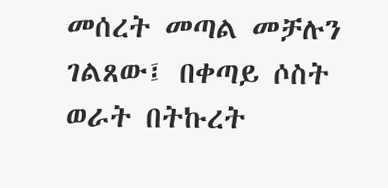መሰረት መጣል መቻሉን ገልጸው፤ በቀጣይ ሶስት ወራት በትኩረት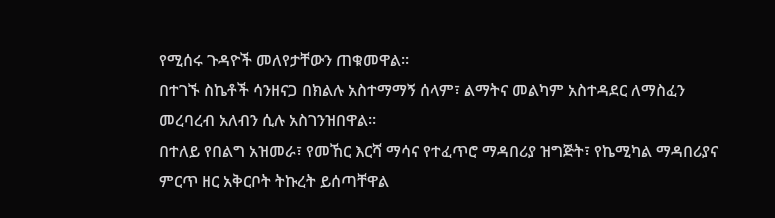የሚሰሩ ጉዳዮች መለየታቸውን ጠቁመዋል።
በተገኙ ስኬቶች ሳንዘናጋ በክልሉ አስተማማኝ ሰላም፣ ልማትና መልካም አስተዳደር ለማስፈን መረባረብ አለብን ሲሉ አስገንዝበዋል።
በተለይ የበልግ አዝመራ፣ የመኸር እርሻ ማሳና የተፈጥሮ ማዳበሪያ ዝግጅት፣ የኬሚካል ማዳበሪያና ምርጥ ዘር አቅርቦት ትኩረት ይሰጣቸዋል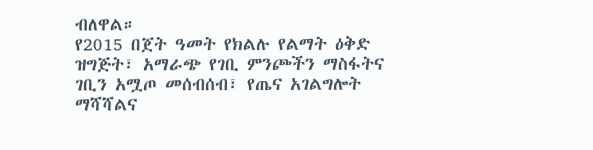ብለዋል።
የ2015 በጀት ዓመት የክልሉ የልማት ዕቅድ ዝግጅት፣ አማራጭ የገቢ ምንጮችን ማስፋትና ገቢን አሟጦ መሰብሰብ፣ የጤና አገልግሎት ማሻሻልና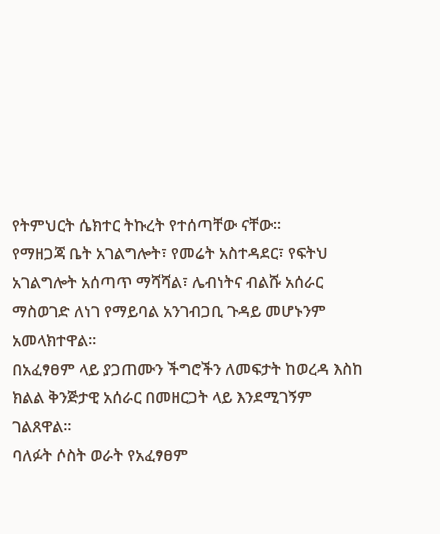የትምህርት ሴክተር ትኩረት የተሰጣቸው ናቸው።
የማዘጋጃ ቤት አገልግሎት፣ የመሬት አስተዳደር፣ የፍትህ አገልግሎት አሰጣጥ ማሻሻል፣ ሌብነትና ብልሹ አሰራር ማስወገድ ለነገ የማይባል አንገብጋቢ ጉዳይ መሆኑንም አመላክተዋል።
በአፈፃፀም ላይ ያጋጠሙን ችግሮችን ለመፍታት ከወረዳ እስከ ክልል ቅንጅታዊ አሰራር በመዘርጋት ላይ እንደሚገኝም ገልጸዋል።
ባለፉት ሶስት ወራት የአፈፃፀም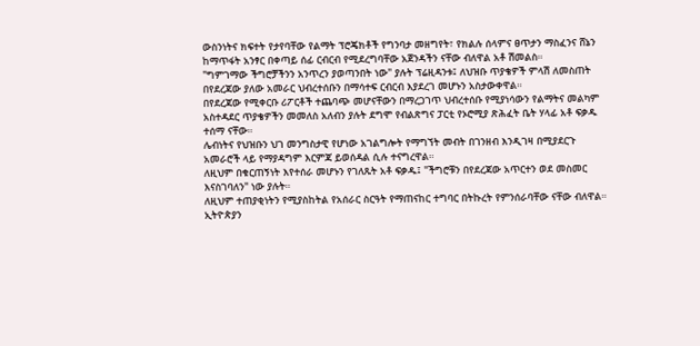ውስንነትና ክፍተት የታየባቸው የልማት ፕሮጄክቶች የግንባታ መዘግየት፣ የክልሉ ሰላምና ፀጥታን ማስፈንና ሸኔን ከማጥፋት አንፃር በቀጣይ ሰፊ ርብርብ የሚደረግባቸው አጀንዳችን ናቸው ብለዋል አቶ ሽመልስ።
"ግምገማው ችግሮቻችንን አንጥረን ያወጣንበት ነው" ያሉት ፕሬዚዳንቱ፤ ለህዝቡ ጥያቄዎች ምላሽ ለመስጠት በየደረጃው ያለው አመራር ህብረተሰቡን በማሳተፍ ርብርብ እያደረገ መሆኑን አስታውቀዋል።
በየደረጃው የሚቀርቡ ሪፖርቶች ተጨባጭ መሆናቸውን በማረጋገጥ ህብረተሰቡ የሚያነሳውን የልማትና መልካም አስተዳደር ጥያቄዎችን መመለስ አለብን ያሉት ደግሞ የብልጽግና ፓርቲ የኦሮሚያ ጽሕፈት ቤት ሃላፊ አቶ ፍቃዱ ተሰማ ናቸው።
ሌብነትና የህዝቡን ህገ መንግስታዊ የሆነው አገልግሎት የማግኘት መብት በገንዘብ እንዲገዛ በሚያደርጉ አመራሮች ላይ የማያዳግም እርምጃ ይወሰዳል ሲሉ ተናግረዋል።
ለዚህም በቁርጠኝነት እየተሰራ መሆኑን የገለጹት አቶ ፍቃዱ፤ "ችግሮቹን በየደረጃው አጥርተን ወደ መስመር እናስገባለን" ነው ያሉት።
ለዚህም ተጠያቂነትን የሚያስከትል የአሰራር ስርዓት የማጠናከር ተግባር በትኩረት የምንሰራባቸው ናቸው ብለዋል።
ኢትዮጵያን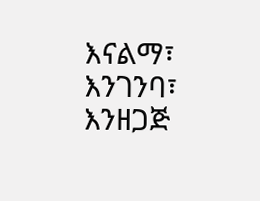እናልማ፣ እንገንባ፣ እንዘጋጅ